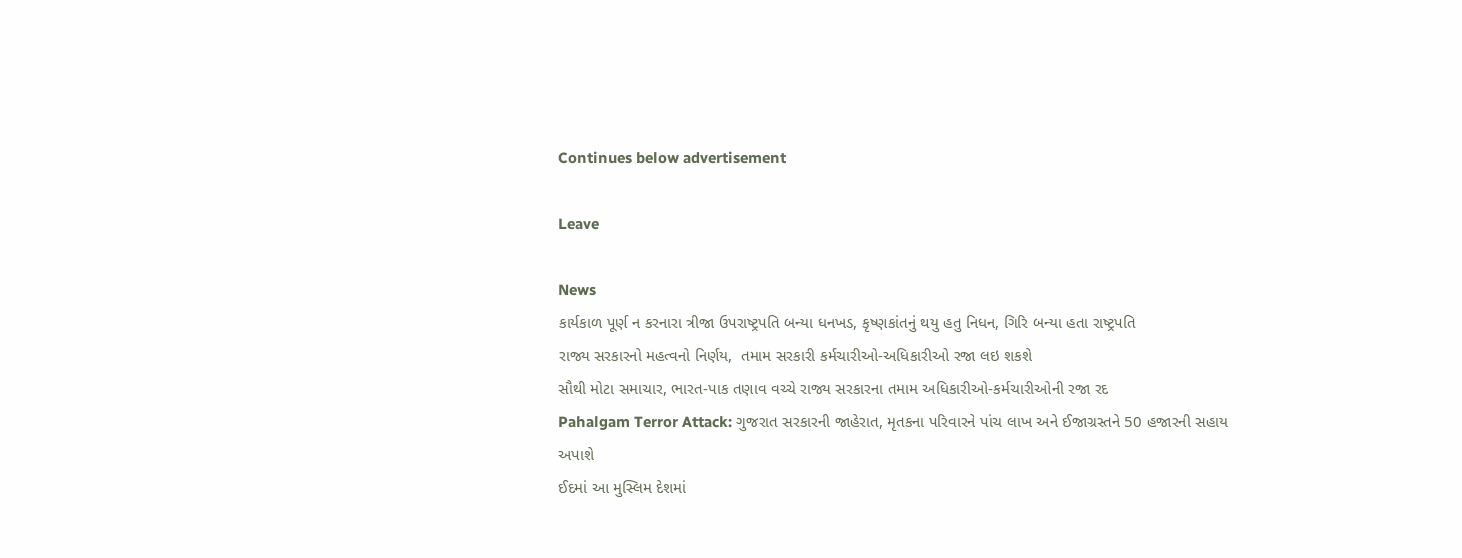Continues below advertisement

Leave

News
કાર્યકાળ પૂર્ણ ન કરનારા ત્રીજા ઉપરાષ્ટ્રપતિ બન્યા ધનખડ, કૃષ્ણકાંતનું થયુ હતુ નિધન, ગિરિ બન્યા હતા રાષ્ટ્રપતિ
રાજ્ય સરકારનો મહત્વનો નિર્ણય,  તમામ સરકારી કર્મચારીઓ-અધિકારીઓ રજા લઇ શકશે
સૌથી મોટા સમાચાર, ભારત-પાક તણાવ વચ્ચે રાજ્ય સરકારના તમામ અધિકારીઓ-કર્મચારીઓની રજા રદ
Pahalgam Terror Attack: ગુજરાત સરકારની જાહેરાત, મૃતકના પરિવારને પાંચ લાખ અને ઈજાગ્રસ્તને 50 હજારની સહાય અપાશે
ઈદમાં આ મુસ્લિમ દેશમાં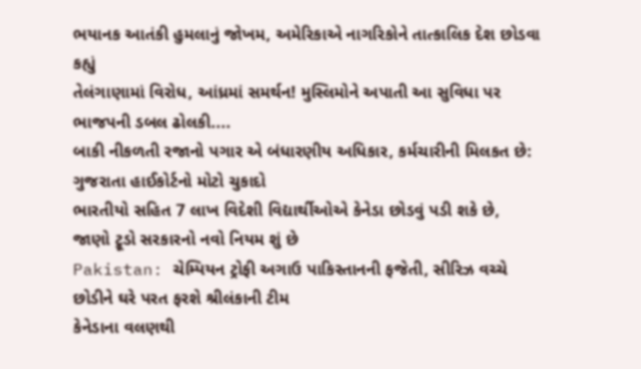ભયાનક આતંકી હુમલાનું જોખમ, અમેરિકાએ નાગરિકોને તાત્કાલિક દેશ છોડવા કહ્યું
તેલંગાણામાં વિરોધ, આંધ્રમાં સમર્થન! મુસ્લિમોને અપાતી આ સુવિધા પર ભાજપની ડબલ ઢોલકી....
બાકી નીકળતી રજાનો પગાર એ બંધારણીય અધિકાર, કર્મચારીની મિલકત છે: ગુજરાતા હાઈકોર્ટનો મોટો ચુકાદો
ભારતીયો સહિત 7 લાખ વિદેશી વિદ્યાર્થીઓએ કેનેડા છોડવું પડી શકે છે, જાણો ટ્રૂડો સરકારનો નવો નિયમ શું છે
Pakistan: ચેમ્પિયન ટ્રોફી અગાઉ પાકિસ્તાનની ફજેતી, સીરિઝ વચ્ચે છોડીને ઘરે પરત ફરશે શ્રીલંકાની ટીમ
કેનેડાના વલણથી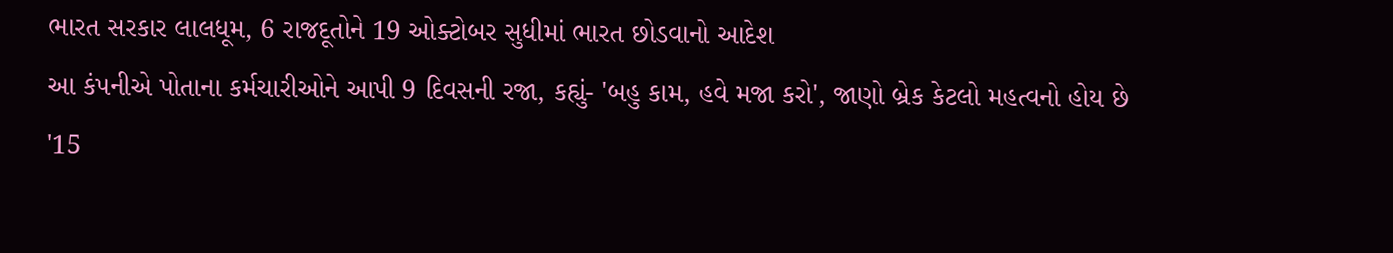ભારત સરકાર લાલધૂમ, 6 રાજદૂતોને 19 ઓક્ટોબર સુધીમાં ભારત છોડવાનો આદેશ
આ કંપનીએ પોતાના કર્મચારીઓને આપી 9 દિવસની રજા, કહ્યું- 'બહુ કામ, હવે મજા કરો', જાણો બ્રેક કેટલો મહત્વનો હોય છે
'15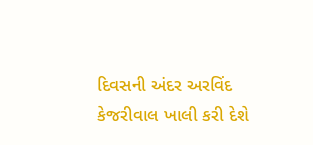દિવસની અંદર અરવિંદ કેજરીવાલ ખાલી કરી દેશે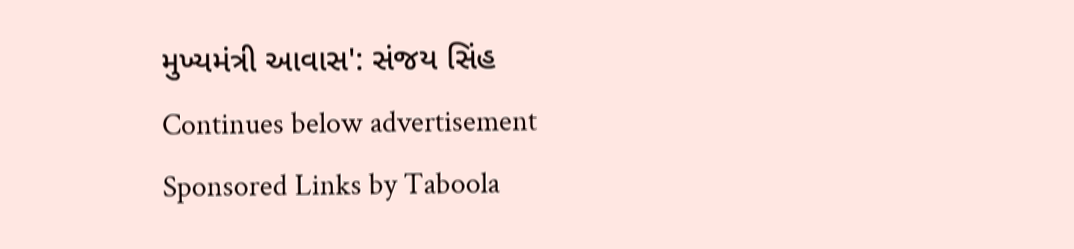મુખ્યમંત્રી આવાસ': સંજય સિંહ
Continues below advertisement
Sponsored Links by Taboola